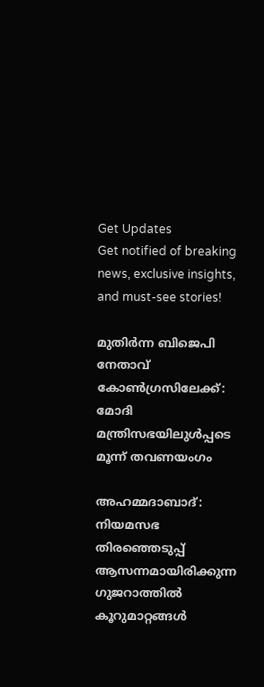Get Updates
Get notified of breaking news, exclusive insights, and must-see stories!

മുതിർന്ന ബിജെപി നേതാവ് കോണ്‍ഗ്രസിലേക്ക്: മോദി മന്ത്രിസഭയിലുള്‍പ്പടെ മൂന്ന് തവണയംഗം

അഹമ്മദാബാദ്: നിയമസഭ തിരഞ്ഞെടുപ്പ് ആസന്നമായിരിക്കുന്ന ഗുജറാത്തില്‍ കൂറുമാറ്റങ്ങള്‍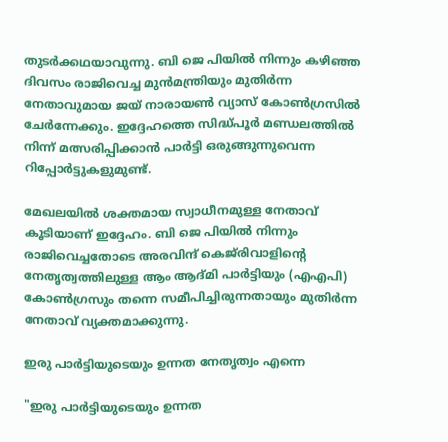തുടർക്കഥയാവുന്നു. ബി ജെ പിയില്‍ നിന്നും കഴിഞ്ഞ ദിവസം രാജിവെച്ച മുന്‍മന്ത്രിയും മുതിർന്ന നേതാവുമായ ജയ് നാരായൺ വ്യാസ് കോണ്‍ഗ്രസില്‍ ചേർന്നേക്കും. ഇദ്ദേഹത്തെ സിദ്ധ്പൂർ മണ്ഡലത്തിൽ നിന്ന് മത്സരിപ്പിക്കാന്‍ പാർട്ടി ഒരുങ്ങുന്നുവെന്ന റിപ്പോർട്ടുകളുമുണ്ട്.

മേഖലയില്‍ ശക്തമായ സ്വാധീനമുള്ള നേതാവ് കൂടിയാണ് ഇദ്ദേഹം. ബി ജെ പിയില്‍ നിന്നും രാജിവെച്ചതോടെ അരവിന്ദ് കെജ്‌രിവാളിന്റെ നേതൃത്വത്തിലുള്ള ആം ആദ്മി പാർട്ടിയും (എഎപി) കോൺഗ്രസും തന്നെ സമീപിച്ചിരുന്നതായും മുതിർന്ന നേതാവ് വ്യക്തമാക്കുന്നു.

ഇരു പാർട്ടിയുടെയും ഉന്നത നേതൃത്വം എന്നെ

"ഇരു പാർട്ടിയുടെയും ഉന്നത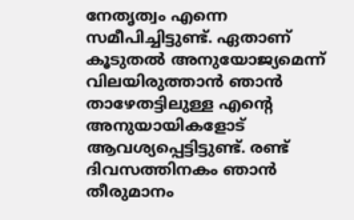നേതൃത്വം എന്നെ സമീപിച്ചിട്ടുണ്ട്. ഏതാണ് കൂടുതൽ അനുയോജ്യമെന്ന് വിലയിരുത്താൻ ഞാൻ താഴേതട്ടിലുള്ള എന്റെ അനുയായികളോട് ആവശ്യപ്പെട്ടിട്ടുണ്ട്. രണ്ട് ദിവസത്തിനകം ഞാൻ തീരുമാനം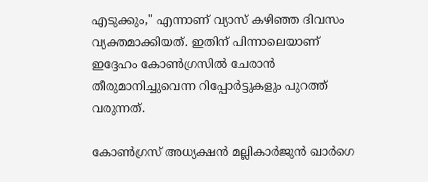എടുക്കും," എന്നാണ് വ്യാസ് കഴിഞ്ഞ ദിവസം വ്യക്തമാക്കിയത്. ഇതിന് പിന്നാലെയാണ് ഇദ്ദേഹം കോണ്‍ഗ്രസില്‍ ചേരാന്‍ തീരുമാനിച്ചുവെന്ന റിപ്പോർട്ടുകളും പുറത്ത് വരുന്നത്.

കോൺഗ്രസ് അധ്യക്ഷൻ മല്ലികാർജുൻ ഖാർഗെ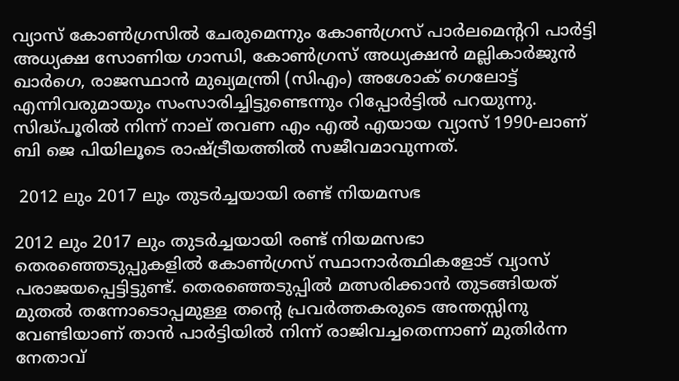വ്യാസ് കോൺഗ്രസിൽ ചേരുമെന്നും കോൺഗ്രസ് പാർലമെന്ററി പാർട്ടി അധ്യക്ഷ സോണിയ ഗാന്ധി, കോൺഗ്രസ് അധ്യക്ഷൻ മല്ലികാർജുൻ ഖാർഗെ, രാജസ്ഥാൻ മുഖ്യമന്ത്രി (സിഎം) അശോക് ഗെലോട്ട് എന്നിവരുമായും സംസാരിച്ചിട്ടുണ്ടെന്നും റിപ്പോർട്ടില്‍ പറയുന്നു. സിദ്ധ്പൂരിൽ നിന്ന് നാല് തവണ എം എൽ എയായ വ്യാസ് 1990-ലാണ് ബി ജെ പിയിലൂടെ രാഷ്ട്രീയത്തില്‍ സജീവമാവുന്നത്.

 2012 ലും 2017 ലും തുടർച്ചയായി രണ്ട് നിയമസഭ

2012 ലും 2017 ലും തുടർച്ചയായി രണ്ട് നിയമസഭാ തെരഞ്ഞെടുപ്പുകളിൽ കോൺഗ്രസ് സ്ഥാനാർത്ഥികളോട് വ്യാസ് പരാജയപ്പെട്ടിട്ടുണ്ട്. തെരഞ്ഞെടുപ്പിൽ മത്സരിക്കാൻ തുടങ്ങിയത് മുതൽ തന്നോടൊപ്പമുള്ള തന്റെ പ്രവർത്തകരുടെ അന്തസ്സിനു വേണ്ടിയാണ് താൻ പാർട്ടിയിൽ നിന്ന് രാജിവച്ചതെന്നാണ് മുതിർന്ന നേതാവ്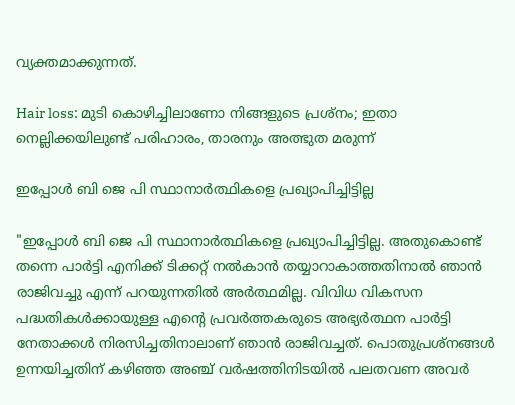വ്യക്തമാക്കുന്നത്.

Hair loss: മുടി കൊഴിച്ചിലാണോ നിങ്ങളുടെ പ്രശ്നം; ഇതാ നെല്ലിക്കയിലുണ്ട് പരിഹാരം, താരനും അത്ഭുത മരുന്ന്

ഇപ്പോൾ ബി ജെ പി സ്ഥാനാർത്ഥികളെ പ്രഖ്യാപിച്ചിട്ടില്ല

"ഇപ്പോൾ ബി ജെ പി സ്ഥാനാർത്ഥികളെ പ്രഖ്യാപിച്ചിട്ടില്ല. അതുകൊണ്ട് തന്നെ പാർട്ടി എനിക്ക് ടിക്കറ്റ് നൽകാൻ തയ്യാറാകാത്തതിനാൽ ഞാൻ രാജിവച്ചു എന്ന് പറയുന്നതില്‍ അർത്ഥമില്ല. വിവിധ വികസന പദ്ധതികൾക്കായുള്ള എന്റെ പ്രവർത്തകരുടെ അഭ്യർത്ഥന പാർട്ടി നേതാക്കൾ നിരസിച്ചതിനാലാണ് ഞാൻ രാജിവച്ചത്. പൊതുപ്രശ്‌നങ്ങൾ ഉന്നയിച്ചതിന് കഴിഞ്ഞ അഞ്ച് വർഷത്തിനിടയിൽ പലതവണ അവർ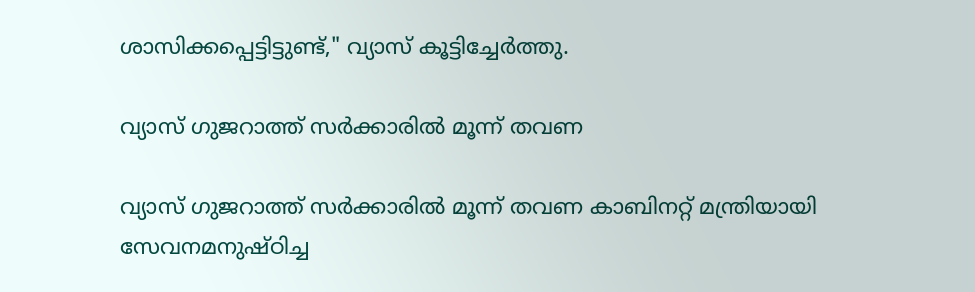ശാസിക്കപ്പെട്ടിട്ടുണ്ട്," വ്യാസ് കൂട്ടിച്ചേർത്തു.

വ്യാസ് ഗുജറാത്ത് സർക്കാരിൽ മൂന്ന് തവണ

വ്യാസ് ഗുജറാത്ത് സർക്കാരിൽ മൂന്ന് തവണ കാബിനറ്റ് മന്ത്രിയായി സേവനമനുഷ്ഠിച്ച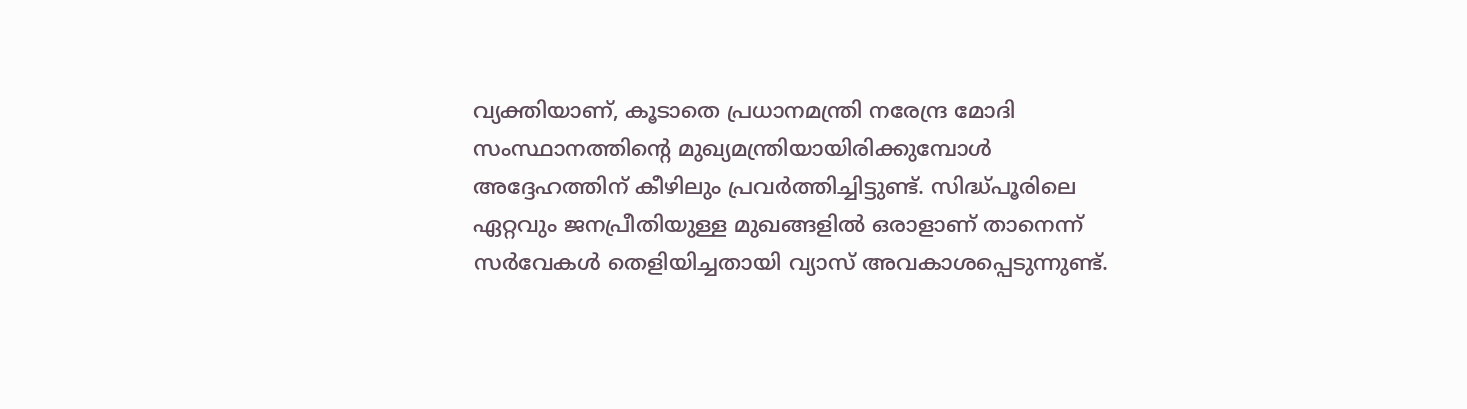വ്യക്തിയാണ്, കൂടാതെ പ്രധാനമന്ത്രി നരേന്ദ്ര മോദി സംസ്ഥാനത്തിന്റെ മുഖ്യമന്ത്രിയായിരിക്കുമ്പോൾ അദ്ദേഹത്തിന് കീഴിലും പ്രവർത്തിച്ചിട്ടുണ്ട്. സിദ്ധ്പൂരിലെ ഏറ്റവും ജനപ്രീതിയുള്ള മുഖങ്ങളിൽ ഒരാളാണ് താനെന്ന് സർവേകൾ തെളിയിച്ചതായി വ്യാസ് അവകാശപ്പെടുന്നുണ്ട്.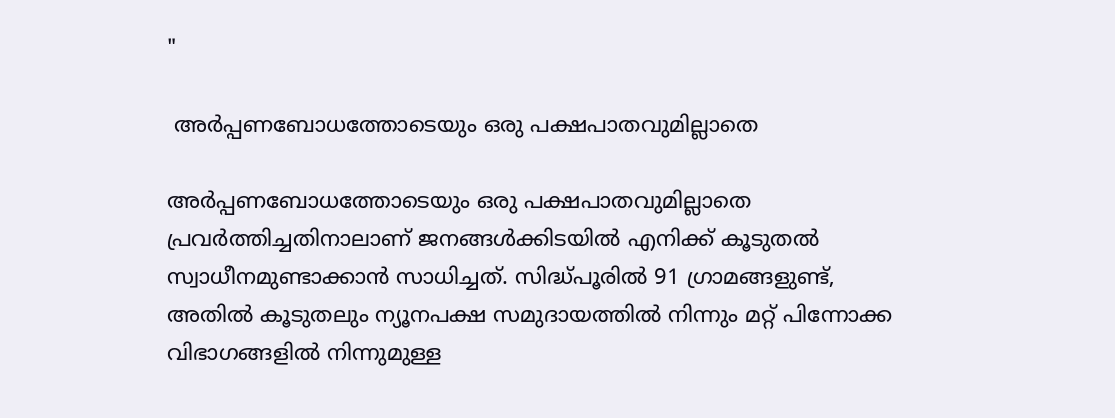"

 അർപ്പണബോധത്തോടെയും ഒരു പക്ഷപാതവുമില്ലാതെ

അർപ്പണബോധത്തോടെയും ഒരു പക്ഷപാതവുമില്ലാതെ പ്രവർത്തിച്ചതിനാലാണ് ജനങ്ങള്‍ക്കിടയില്‍ എനിക്ക് കൂടുതല്‍ സ്വാധീനമുണ്ടാക്കാന്‍ സാധിച്ചത്. സിദ്ധ്പൂരിൽ 91 ഗ്രാമങ്ങളുണ്ട്, അതിൽ കൂടുതലും ന്യൂനപക്ഷ സമുദായത്തിൽ നിന്നും മറ്റ് പിന്നോക്ക വിഭാഗങ്ങളിൽ നിന്നുമുള്ള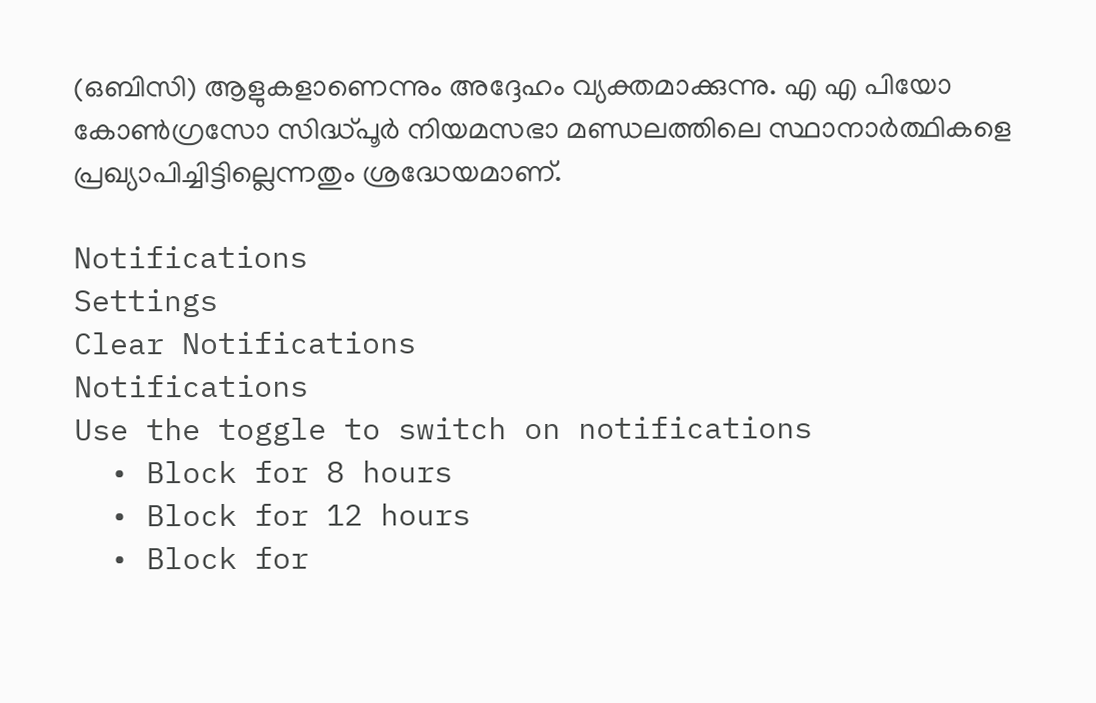(ഒബിസി) ആളുകളാണെന്നും അദ്ദേഹം വ്യക്തമാക്കുന്നു. എ എ പിയോ കോൺഗ്രസോ സിദ്ധ്പൂർ നിയമസഭാ മണ്ഡലത്തിലെ സ്ഥാനാർത്ഥികളെ പ്രഖ്യാപിച്ചിട്ടില്ലെന്നതും ശ്രദ്ധേയമാണ്.

Notifications
Settings
Clear Notifications
Notifications
Use the toggle to switch on notifications
  • Block for 8 hours
  • Block for 12 hours
  • Block for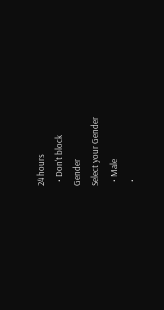24 hours
  • Don't block
Gender
Select your Gender
  • Male
  •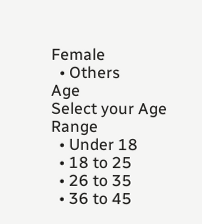Female
  • Others
Age
Select your Age Range
  • Under 18
  • 18 to 25
  • 26 to 35
  • 36 to 45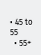• 45 to 55
  • 55+